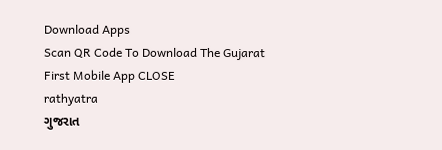Download Apps
Scan QR Code To Download The Gujarat First Mobile App CLOSE
rathyatra
ગુજરાત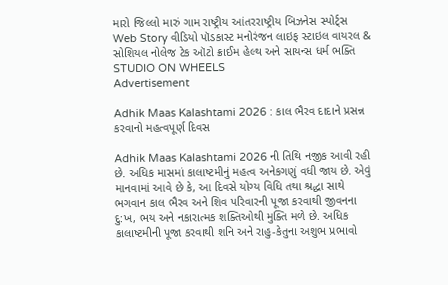મારો જિલ્લો મારું ગામ રાષ્ટ્રીય આંતરરાષ્ટ્રીય બિઝનેસ સ્પોર્ટ્સ Web Story વીડિયો પૉડકાસ્ટ મનોરંજન લાઇફ સ્ટાઇલ વાયરલ & સોશિયલ નોલેજ ટેક ઑટો ક્રાઈમ હેલ્થ અને સાયન્સ ધર્મ ભક્તિ STUDIO ON WHEELS
Advertisement

Adhik Maas Kalashtami 2026 : કાલ ભૈરવ દાદાને પ્રસન્ન કરવાનો મહત્વપૂર્ણ દિવસ

Adhik Maas Kalashtami 2026 ની તિથિ નજીક આવી રહી છે. અધિક માસમાં કાલાષ્ટમીનું મહત્વ અનેકગણું વધી જાય છે. એવું માનવામાં આવે છે કે, આ દિવસે યોગ્ય વિધિ તથા શ્રદ્ધા સાથે ભગવાન કાલ ભૈરવ અને શિવ પરિવારની પૂજા કરવાથી જીવનના દુ:ખ, ભય અને નકારાત્મક શક્તિઓથી મુક્તિ મળે છે. અધિક કાલાષ્ટમીની પૂજા કરવાથી શનિ અને રાહુ-કેતુના અશુભ પ્રભાવો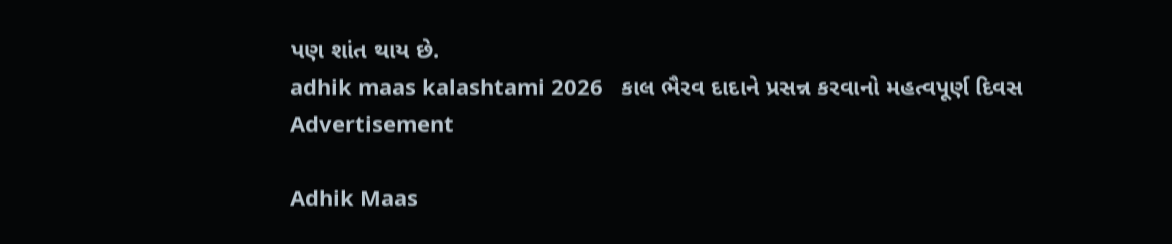પણ શાંત થાય છે.
adhik maas kalashtami 2026   કાલ ભૈરવ દાદાને પ્રસન્ન કરવાનો મહત્વપૂર્ણ દિવસ
Advertisement

Adhik Maas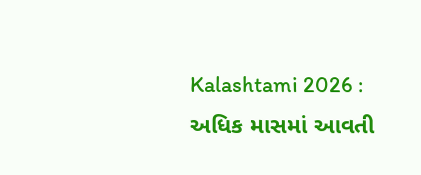Kalashtami 2026 : અધિક માસમાં આવતી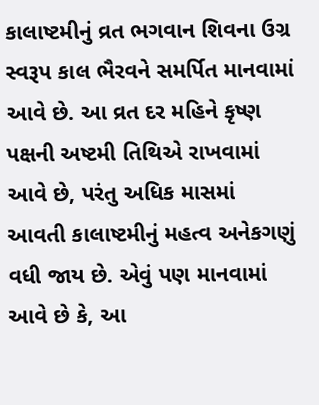કાલાષ્ટમીનું વ્રત ભગવાન શિવના ઉગ્ર સ્વરૂપ કાલ ભૈરવને સમર્પિત માનવામાં આવે છે. આ વ્રત દર મહિને કૃષ્ણ પક્ષની અષ્ટમી તિથિએ રાખવામાં આવે છે, પરંતુ અધિક માસમાં આવતી કાલાષ્ટમીનું મહત્વ અનેકગણું વધી જાય છે. એવું પણ માનવામાં આવે છે કે, આ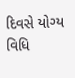દિવસે યોગ્ય વિધિ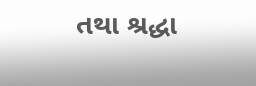તથા શ્રદ્ધા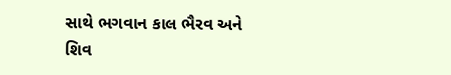સાથે ભગવાન કાલ ભૈરવ અને શિવ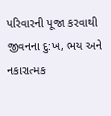પરિવારની પૂજા કરવાથી જીવનના દુ:ખ, ભય અને નકારાત્મક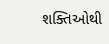શક્તિઓથી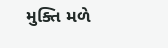મુક્તિ મળે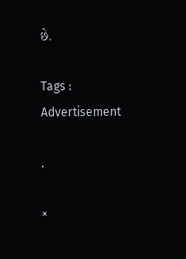છે.

Tags :
Advertisement

.

×